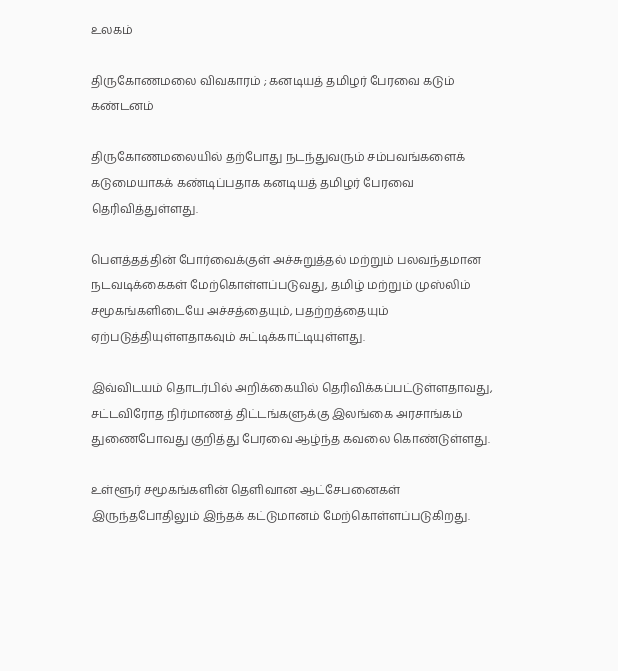உலகம்

திருகோணமலை விவகாரம் ; கனடியத் தமிழர் பேரவை கடும் கண்டனம்

திருகோணமலையில் தற்போது நடந்துவரும் சம்பவங்களைக் கடுமையாகக் கண்டிப்பதாக கனடியத் தமிழர் பேரவை தெரிவித்துள்ளது.

பௌத்தத்தின் போர்வைக்குள் அச்சுறுத்தல் மற்றும் பலவந்தமான நடவடிக்கைகள் மேற்கொள்ளப்படுவது, தமிழ் மற்றும் முஸ்லிம் சமூகங்களிடையே அச்சத்தையும், பதற்றத்தையும் ஏற்படுத்தியுள்ளதாகவும் சுட்டிக்காட்டியுள்ளது.

இவ்விடயம் தொடர்பில் அறிக்கையில் தெரிவிக்கப்பட்டுள்ளதாவது, சட்டவிரோத நிர்மாணத் திட்டங்களுக்கு இலங்கை அரசாங்கம் துணைபோவது குறித்து பேரவை ஆழ்ந்த கவலை கொண்டுள்ளது.

உள்ளூர் சமூகங்களின் தெளிவான ஆட்சேபனைகள் இருந்தபோதிலும் இந்தக் கட்டுமானம் மேற்கொள்ளப்படுகிறது.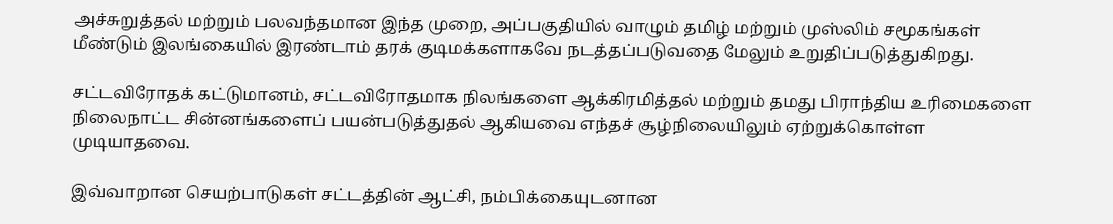அச்சுறுத்தல் மற்றும் பலவந்தமான இந்த முறை, அப்பகுதியில் வாழும் தமிழ் மற்றும் முஸ்லிம் சமூகங்கள் மீண்டும் இலங்கையில் இரண்டாம் தரக் குடிமக்களாகவே நடத்தப்படுவதை மேலும் உறுதிப்படுத்துகிறது.

சட்டவிரோதக் கட்டுமானம், சட்டவிரோதமாக நிலங்களை ஆக்கிரமித்தல் மற்றும் தமது பிராந்திய உரிமைகளை நிலைநாட்ட சின்னங்களைப் பயன்படுத்துதல் ஆகியவை எந்தச் சூழ்நிலையிலும் ஏற்றுக்கொள்ள முடியாதவை.

இவ்வாறான செயற்பாடுகள் சட்டத்தின் ஆட்சி, நம்பிக்கையுடனான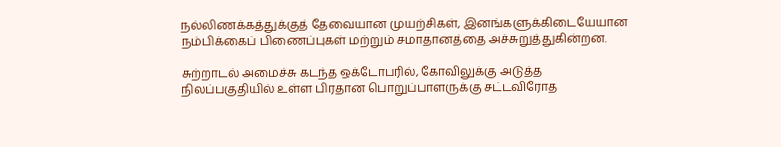நல்லிணக்கத்துக்குத் தேவையான முயற்சிகள், இனங்களுக்கிடையேயான நம்பிக்கைப் பிணைப்புகள் மற்றும் சமாதானத்தை அச்சுறுத்துகின்றன.

சுற்றாடல் அமைச்சு கடந்த ஒக்டோபரில், கோவிலுக்கு அடுத்த நிலப்பகுதியில் உள்ள பிரதான பொறுப்பாளருக்கு சட்டவிரோத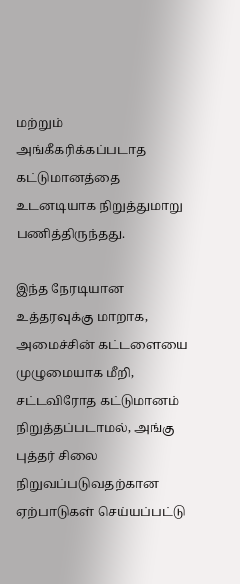மற்றும் அங்கீகரிக்கப்படாத கட்டுமானத்தை உடனடியாக நிறுத்துமாறு பணித்திருந்தது.

இந்த நேரடியான உத்தரவுக்கு மாறாக, அமைச்சின் கட்டளையை முழுமையாக மீறி, சட்டவிரோத கட்டுமானம் நிறுத்தப்படாமல், அங்கு புத்தர் சிலை நிறுவப்படுவதற்கான ஏற்பாடுகள் செய்யப்பட்டு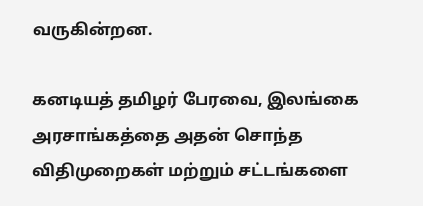வருகின்றன.

கனடியத் தமிழர் பேரவை, இலங்கை அரசாங்கத்தை அதன் சொந்த விதிமுறைகள் மற்றும் சட்டங்களை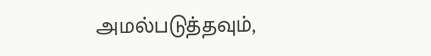அமல்படுத்தவும்,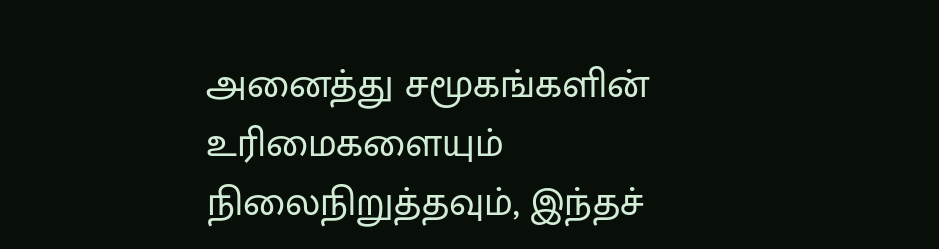அனைத்து சமூகங்களின் உரிமைகளையும் நிலைநிறுத்தவும், இந்தச்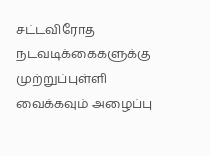சட்டவிரோத நடவடிக்கைகளுக்கு முற்றுப்புள்ளி வைக்கவும் அழைப்பு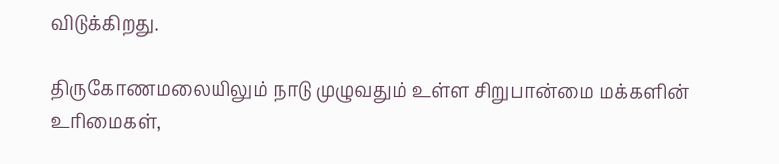விடுக்கிறது.

திருகோணமலையிலும் நாடு முழுவதும் உள்ள சிறுபான்மை மக்களின் உரிமைகள்,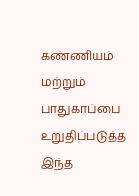கண்ணியம் மற்றும் பாதுகாப்பை உறுதிப்படுத்த இந்த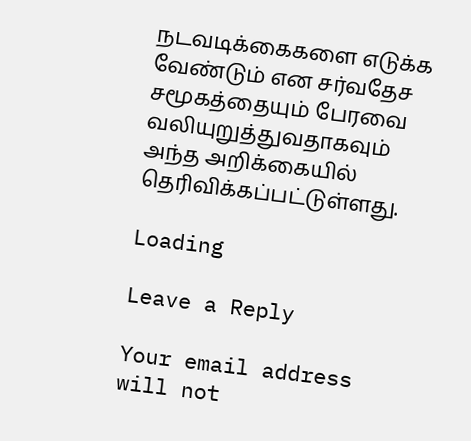நடவடிக்கைகளை எடுக்க வேண்டும் என சர்வதேச சமூகத்தையும் பேரவை வலியுறுத்துவதாகவும் அந்த அறிக்கையில் தெரிவிக்கப்பட்டுள்ளது.

Loading

Leave a Reply

Your email address will not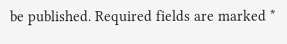be published. Required fields are marked *